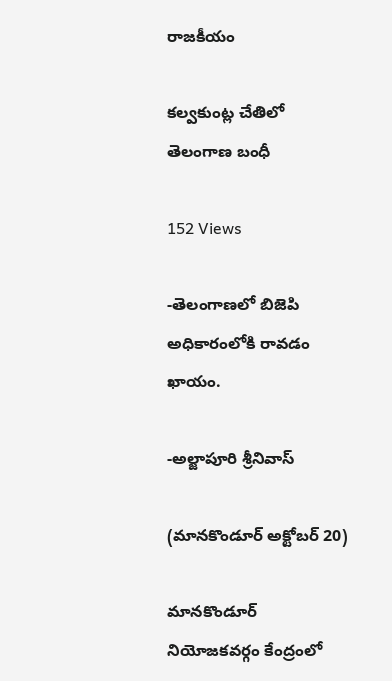రాజకీయం

కల్వకుంట్ల చేతిలో తెలంగాణ బంధీ

152 Views

-తెలంగాణలో బిజెపి అధికారంలోకి రావడం ఖాయం.

-అల్జాపూరి శ్రీనివాస్

(మానకొండూర్ అక్టోబర్ 20)

మానకొండూర్ నియోజకవర్గం కేంద్రంలో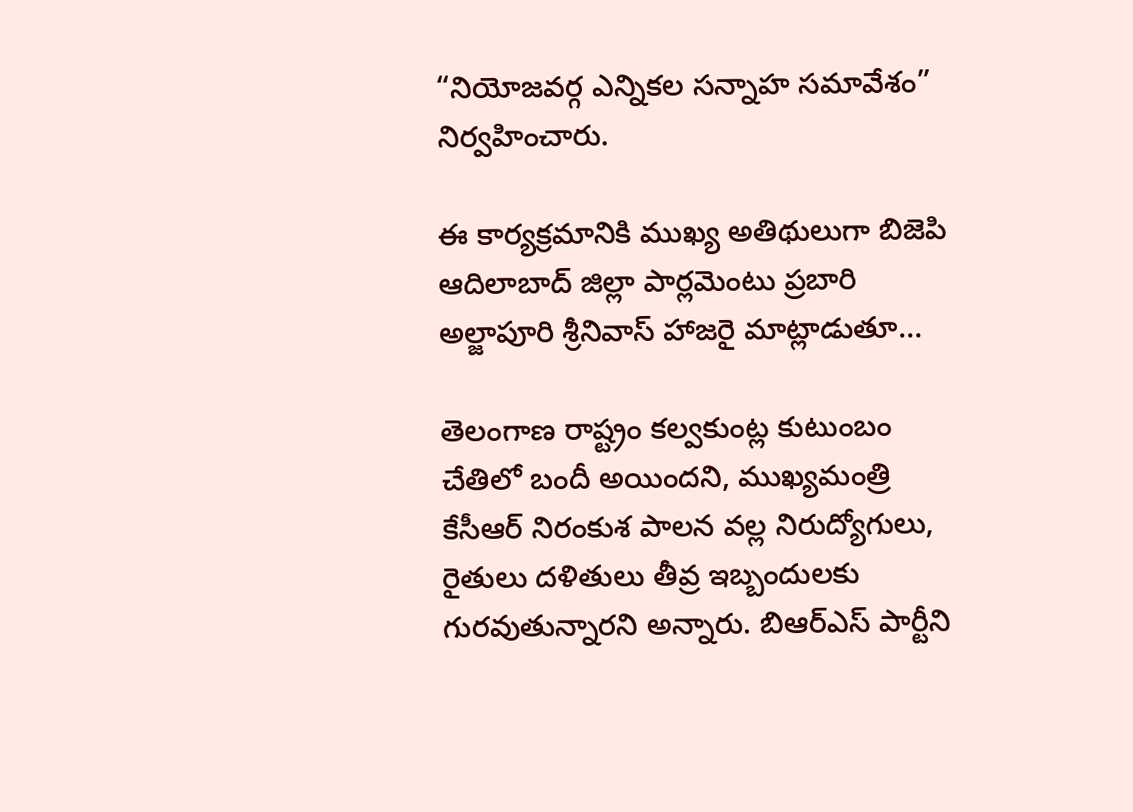“నియోజవర్గ ఎన్నికల సన్నాహ సమావేశం” నిర్వహించారు.

ఈ కార్యక్రమానికి ముఖ్య అతిథులుగా బిజెపి ఆదిలాబాద్ జిల్లా పార్లమెంటు ప్రబారి అల్జాపూరి శ్రీనివాస్ హాజరై మాట్లాడుతూ…

తెలంగాణ రాష్ట్రం కల్వకుంట్ల కుటుంబం చేతిలో బందీ అయిందని, ముఖ్యమంత్రి కేసీఆర్ నిరంకుశ పాలన వల్ల నిరుద్యోగులు, రైతులు దళితులు తీవ్ర ఇబ్బందులకు గురవుతున్నారని అన్నారు. బిఆర్ఎస్ పార్టీని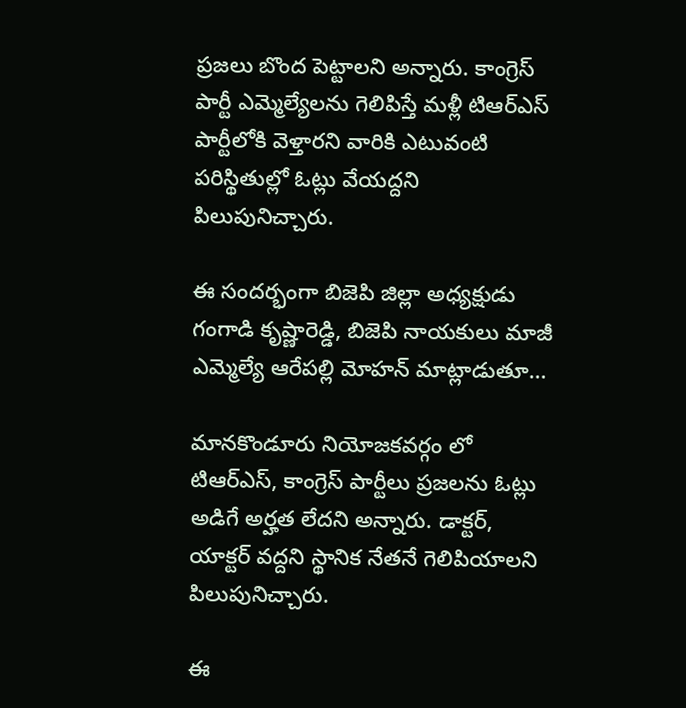ప్రజలు బొంద పెట్టాలని అన్నారు. కాంగ్రెస్ పార్టీ ఎమ్మెల్యేలను గెలిపిస్తే మళ్లీ టిఆర్ఎస్ పార్టీలోకి వెళ్తారని వారికి ఎటువంటి పరిస్థితుల్లో ఓట్లు వేయద్దని పిలుపునిచ్చారు.

ఈ సందర్భంగా బిజెపి జిల్లా అధ్యక్షుడు గంగాడి కృష్ణారెడ్డి, బిజెపి నాయకులు మాజీ ఎమ్మెల్యే ఆరేపల్లి మోహన్ మాట్లాడుతూ…

మానకొండూరు నియోజకవర్గం లో టిఆర్ఎస్, కాంగ్రెస్ పార్టీలు ప్రజలను ఓట్లు అడిగే అర్హత లేదని అన్నారు. డాక్టర్, యాక్టర్ వద్దని స్థానిక నేతనే గెలిపియాలని పిలుపునిచ్చారు.

ఈ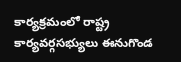కార్యక్రమంలో రాష్ట్ర కార్యవర్గసభ్యులు ఈనుగొండ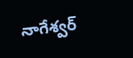నాగేశ్వర్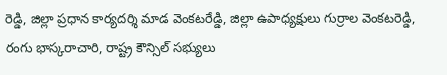రెడ్డి, జిల్లా ప్రధాన కార్యదర్శి మాడ వెంకటరేడ్డి, జిల్లా ఉపాధ్యక్షులు గుర్రాల వెంకటరెడ్డి, రంగు భాస్కరాచారి, రాష్ట్ర కౌన్సిల్ సభ్యులు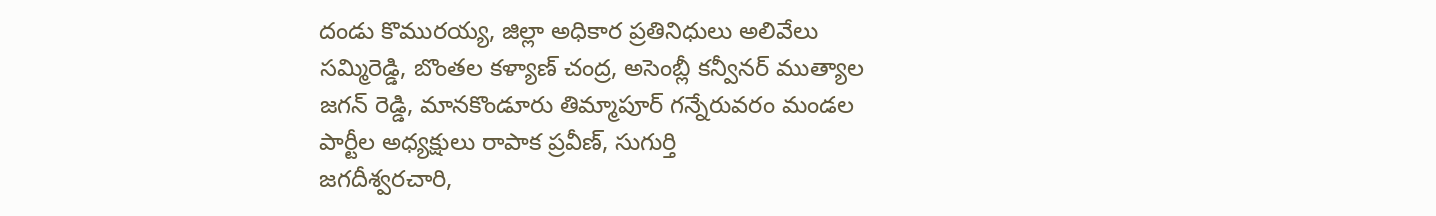దండు కొమురయ్య, జిల్లా అధికార ప్రతినిధులు అలివేలు సమ్మిరెడ్డి, బొంతల కళ్యాణ్ చంద్ర, అసెంబ్లీ కన్వీనర్ ముత్యాల జగన్ రెడ్డి, మానకొండూరు తిమ్మాపూర్ గన్నేరువరం మండల పార్టీల అధ్యక్షులు రాపాక ప్రవీణ్, సుగుర్తి
జగదీశ్వరచారి,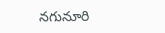నగునూరి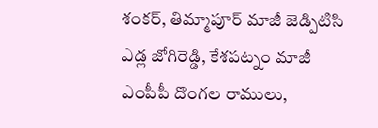శంకర్, తిమ్మాపూర్ మాజీ జెడ్పిటిసి ఎడ్ల జోగిరెడ్డి, కేశపట్నం మాజీ ఎంపీపీ దొంగల రాములు,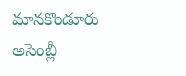మానకొండూరు అసెంబ్లీ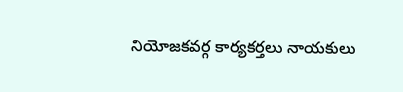నియోజకవర్గ కార్యకర్తలు నాయకులు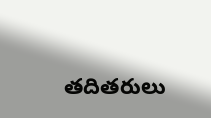తదితరులు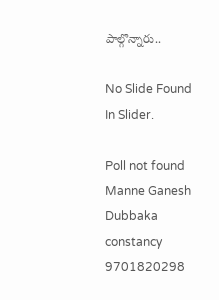పాల్గొన్నారు..

No Slide Found In Slider.

Poll not found
Manne Ganesh Dubbaka constancy 9701820298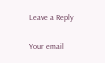Leave a Reply

Your email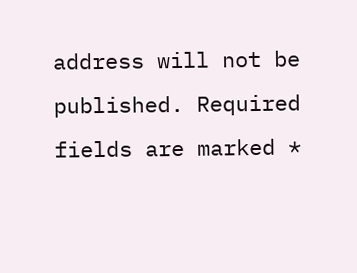address will not be published. Required fields are marked *